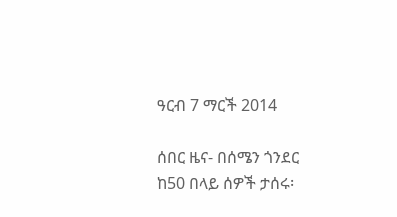ዓርብ 7 ማርች 2014

ሰበር ዜና- በሰሜን ጎንደር ከ50 በላይ ሰዎች ታሰሩ፡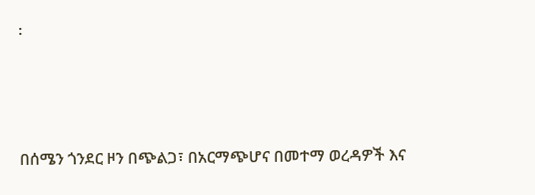፡



በሰሜን ጎንደር ዞን በጭልጋ፣ በአርማጭሆና በመተማ ወረዳዎች እና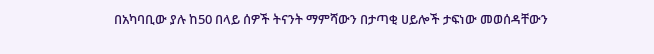በአካባቢው ያሉ ከ50 በላይ ሰዎች ትናንት ማምሻውን በታጣቂ ሀይሎች ታፍነው መወሰዳቸውን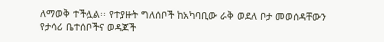ለማወቅ ተችሏል፡፡ የተያዙት ግለሰቦች ከአካባቢው ራቅ ወደለ ቦታ መወሰዳቸውን የታሳሪ ቤተሰቦችና ወዳጆች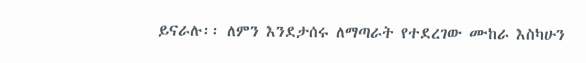ይናራሉ፡፡ ለምን እንደታሰሩ ለማጣራት የተደረገው ሙከራ እስካሁን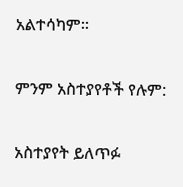አልተሳካም፡፡

ምንም አስተያየቶች የሉም:

አስተያየት ይለጥፉ